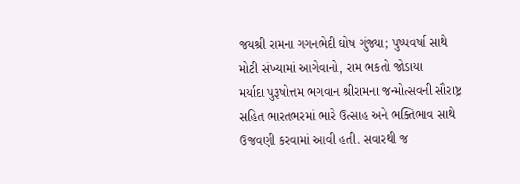જયશ્રી રામના ગગનભેદી ઘોષ ગુંજ્યા; પુષ્પવર્ષા સાથે મોટી સંખ્યામાં આગેવાનો, રામ ભકતો જોડાયા
મર્યાદા પુરૂષોત્તમ ભગવાન શ્રીરામના જન્મોત્સવની સૌરાષ્ટ્ર સહિત ભારતભરમાં ભારે ઉત્સાહ અને ભક્તિભાવ સાથે ઉજવણી કરવામાં આવી હતી. સવારથી જ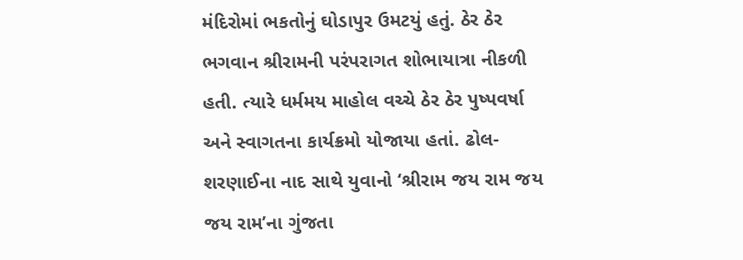મંદિરોમાં ભકતોનું ઘોડાપુર ઉમટયું હતું. ઠેર ઠેર ભગવાન શ્રીરામની પરંપરાગત શોભાયાત્રા નીકળી હતી. ત્યારે ધર્મમય માહોલ વચ્ચે ઠેર ઠેર પુષ્પવર્ષા અને સ્વાગતના કાર્યક્રમો યોજાયા હતાં. ઢોલ-શરણાઈના નાદ સાથે યુવાનો ‘શ્રીરામ જય રામ જય જય રામ’ના ગુંજતા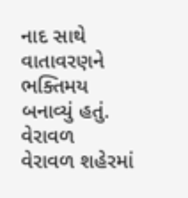નાદ સાથે વાતાવરણને ભક્તિમય બનાવ્યું હતું.
વેરાવળ
વેરાવળ શહેરમાં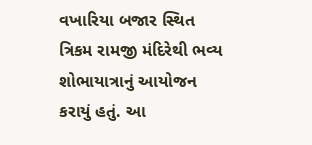વખારિયા બજાર સ્થિત ત્રિકમ રામજી મંદિરેથી ભવ્ય શોભાયાત્રાનું આયોજન કરાયું હતું. આ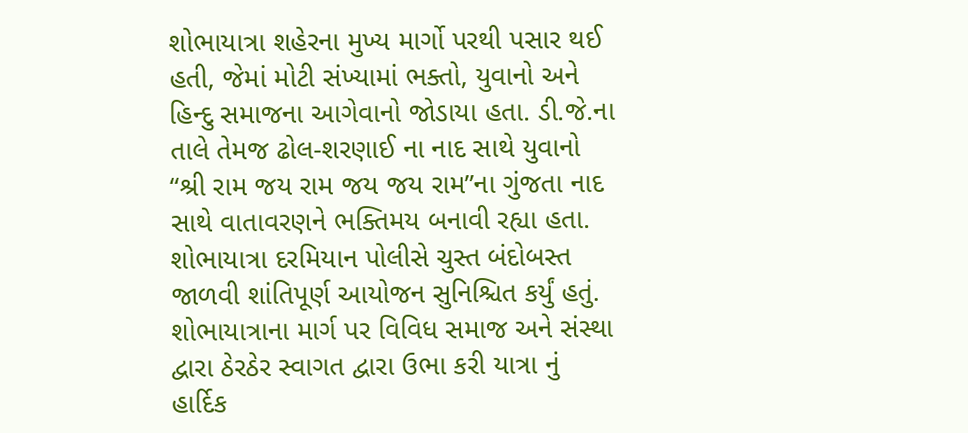શોભાયાત્રા શહેરના મુખ્ય માર્ગો પરથી પસાર થઈ હતી, જેમાં મોટી સંખ્યામાં ભક્તો, યુવાનો અને હિન્દુ સમાજના આગેવાનો જોડાયા હતા. ડી.જે.ના તાલે તેમજ ઢોલ-શરણાઈ ના નાદ સાથે યુવાનો “શ્રી રામ જય રામ જય જય રામ”ના ગુંજતા નાદ સાથે વાતાવરણને ભક્તિમય બનાવી રહ્યા હતા. શોભાયાત્રા દરમિયાન પોલીસે ચુસ્ત બંદોબસ્ત જાળવી શાંતિપૂર્ણ આયોજન સુનિશ્ચિત કર્યું હતું. શોભાયાત્રાના માર્ગ પર વિવિધ સમાજ અને સંસ્થા દ્વારા ઠેરઠેર સ્વાગત દ્વારા ઉભા કરી યાત્રા નું હાર્દિક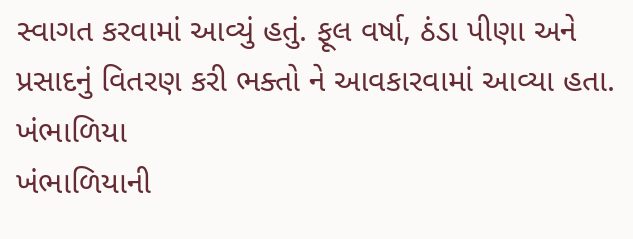સ્વાગત કરવામાં આવ્યું હતું. ફૂલ વર્ષા, ઠંડા પીણા અને પ્રસાદનું વિતરણ કરી ભક્તો ને આવકારવામાં આવ્યા હતા.
ખંભાળિયા
ખંભાળિયાની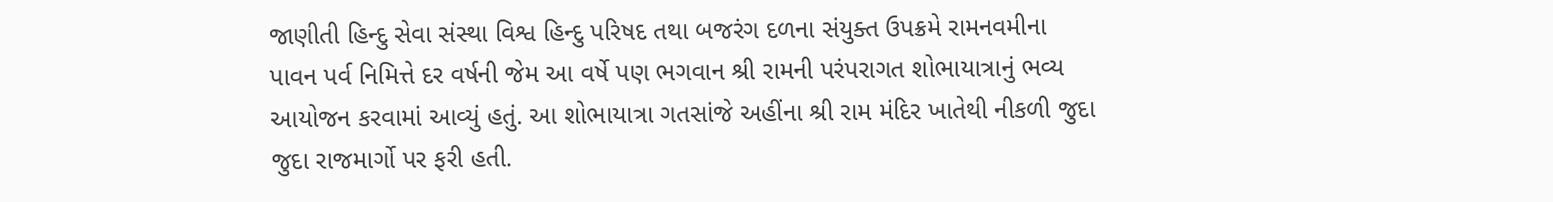જાણીતી હિન્દુ સેવા સંસ્થા વિશ્વ હિન્દુ પરિષદ તથા બજરંગ દળના સંયુક્ત ઉપક્રમે રામનવમીના પાવન પર્વ નિમિત્તે દર વર્ષની જેમ આ વર્ષે પણ ભગવાન શ્રી રામની પરંપરાગત શોભાયાત્રાનું ભવ્ય આયોજન કરવામાં આવ્યું હતું. આ શોભાયાત્રા ગતસાંજે અહીંના શ્રી રામ મંદિર ખાતેથી નીકળી જુદા જુદા રાજમાર્ગો પર ફરી હતી.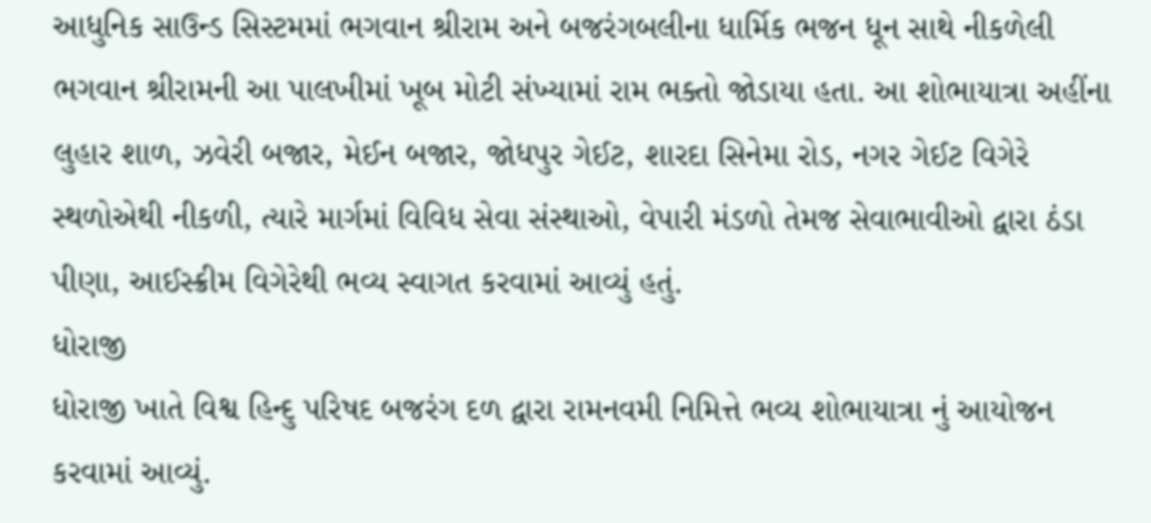આધુનિક સાઉન્ડ સિસ્ટમમાં ભગવાન શ્રીરામ અને બજરંગબલીના ધાર્મિક ભજન ધૂન સાથે નીકળેલી ભગવાન શ્રીરામની આ પાલખીમાં ખૂબ મોટી સંખ્યામાં રામ ભક્તો જોડાયા હતા. આ શોભાયાત્રા અહીંના લુહાર શાળ, ઝવેરી બજાર, મેઈન બજાર, જોધપુર ગેઈટ, શારદા સિનેમા રોડ, નગર ગેઈટ વિગેરે સ્થળોએથી નીકળી, ત્યારે માર્ગમાં વિવિધ સેવા સંસ્થાઓ, વેપારી મંડળો તેમજ સેવાભાવીઓ દ્વારા ઠંડા પીણા, આઈસ્ક્રીમ વિગેરેથી ભવ્ય સ્વાગત કરવામાં આવ્યું હતું.
ધોરાજી
ધોરાજી ખાતે વિશ્વ હિન્દુ પરિષદ બજરંગ દળ દ્વારા રામનવમી નિમિત્તે ભવ્ય શોભાયાત્રા નું આયોજન કરવામાં આવ્યું.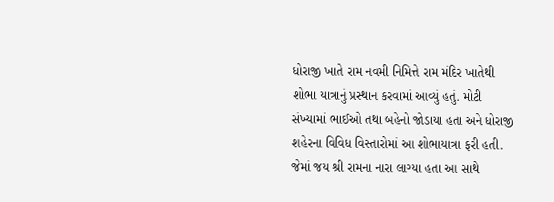ધોરાજી ખાતે રામ નવમી નિમિત્તે રામ મંદિર ખાતેથી શોભા યાત્રાનું પ્રસ્થાન કરવામાં આવ્યું હતું. મોટી સંખ્યામાં ભાઈઓ તથા બહેનો જોડાયા હતા અને ધોરાજી શહેરના વિવિધ વિસ્તારોમાં આ શોભાયાત્રા ફરી હતી. જેમાં જય શ્રી રામના નારા લાગ્યા હતા આ સાથે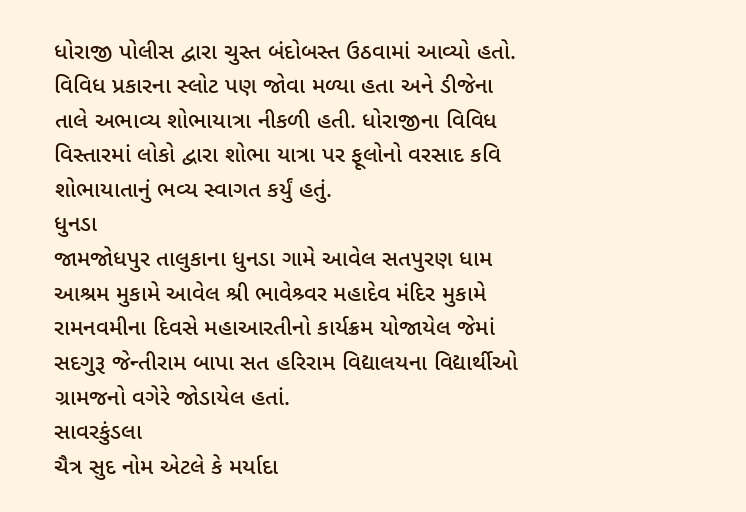ધોરાજી પોલીસ દ્વારા ચુસ્ત બંદોબસ્ત ઉઠવામાં આવ્યો હતો. વિવિધ પ્રકારના સ્લોટ પણ જોવા મળ્યા હતા અને ડીજેના તાલે અભાવ્ય શોભાયાત્રા નીકળી હતી. ધોરાજીના વિવિધ વિસ્તારમાં લોકો દ્વારા શોભા યાત્રા પર ફૂલોનો વરસાદ કવિ શોભાયાતાનું ભવ્ય સ્વાગત કર્યું હતું.
ધુનડા
જામજોધપુર તાલુકાના ધુનડા ગામે આવેલ સતપુરણ ધામ આશ્રમ મુકામે આવેલ શ્રી ભાવેશ્ર્વર મહાદેવ મંદિર મુકામે રામનવમીના દિવસે મહાઆરતીનો કાર્યક્રમ યોજાયેલ જેમાં સદગુરૂ જેન્તીરામ બાપા સત હરિરામ વિદ્યાલયના વિદ્યાર્થીઓ ગ્રામજનો વગેરે જોડાયેલ હતાં.
સાવરકુંડલા
ચૈત્ર સુદ નોમ એટલે કે મર્યાદા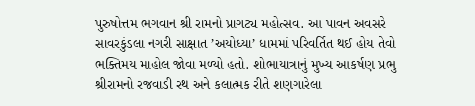પુરુષોત્તમ ભગવાન શ્રી રામનો પ્રાગટ્ય મહોત્સવ. આ પાવન અવસરે સાવરકુંડલા નગરી સાક્ષાત ’અયોધ્યા’ ધામમાં પરિવર્તિત થઈ હોય તેવો ભક્તિમય માહોલ જોવા મળ્યો હતો. શોભાયાત્રાનું મુખ્ય આકર્ષણ પ્રભુ શ્રીરામનો રજવાડી રથ અને કલાત્મક રીતે શણગારેલા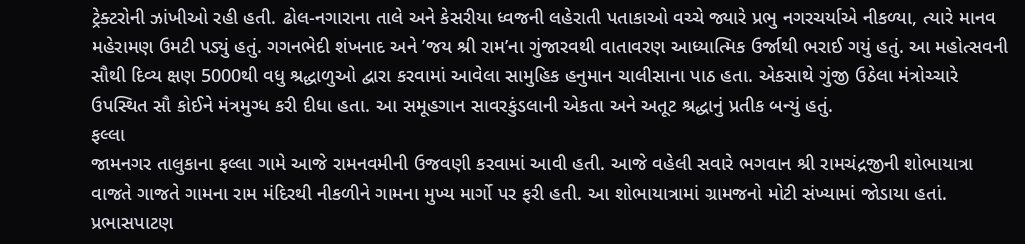ટ્રેક્ટરોની ઝાંખીઓ રહી હતી. ઢોલ-નગારાના તાલે અને કેસરીયા ધ્વજની લહેરાતી પતાકાઓ વચ્ચે જ્યારે પ્રભુ નગરચર્યાએ નીકળ્યા, ત્યારે માનવ મહેરામણ ઉમટી પડ્યું હતું. ગગનભેદી શંખનાદ અને ’જય શ્રી રામ’ના ગુંજારવથી વાતાવરણ આધ્યાત્મિક ઉર્જાથી ભરાઈ ગયું હતું. આ મહોત્સવની સૌથી દિવ્ય ક્ષણ 5000થી વધુ શ્રદ્ધાળુઓ દ્વારા કરવામાં આવેલા સામુહિક હનુમાન ચાલીસાના પાઠ હતા. એકસાથે ગુંજી ઉઠેલા મંત્રોચ્ચારે ઉપસ્થિત સૌ કોઈને મંત્રમુગ્ધ કરી દીધા હતા. આ સમૂહગાન સાવરકુંડલાની એકતા અને અતૂટ શ્રદ્ધાનું પ્રતીક બન્યું હતું.
ફલ્લા
જામનગર તાલુકાના ફલ્લા ગામે આજે રામનવમીની ઉજવણી કરવામાં આવી હતી. આજે વહેલી સવારે ભગવાન શ્રી રામચંદ્રજીની શોભાયાત્રા વાજતે ગાજતે ગામના રામ મંદિરથી નીકળીને ગામના મુખ્ય માર્ગો પર ફરી હતી. આ શોભાયાત્રામાં ગ્રામજનો મોટી સંખ્યામાં જોડાયા હતાં.
પ્રભાસપાટણ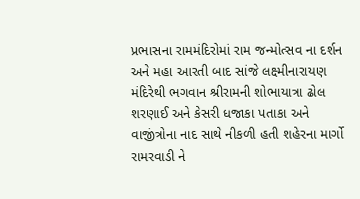પ્રભાસના રામમંદિરોમાં રામ જન્મોત્સવ ના દર્શન અને મહા આરતી બાદ સાંજે લક્ષ્મીનારાયણ મંદિરેથી ભગવાન શ્રીરામની શોભાયાત્રા ઢોલ શરણાઈ અને કેસરી ધજાકા પતાકા અને વાજીંત્રોના નાદ સાથે નીકળી હતી શહેરના માર્ગો રામરવાડી ને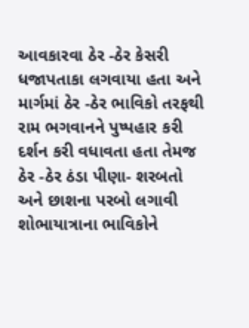આવકારવા ઠેર -ઠેર કેસરી ધજાપતાકા લગવાયા હતા અને માર્ગમાં ઠેર -ઠેર ભાવિકો તરફથી રામ ભગવાનને પુષ્પહાર કરી દર્શન કરી વધાવતા હતા તેમજ ઠેર -ઠેર ઠંડા પીણા- શરબતો અને છાશના પરબો લગાવી શોભાયાત્રાના ભાવિકોને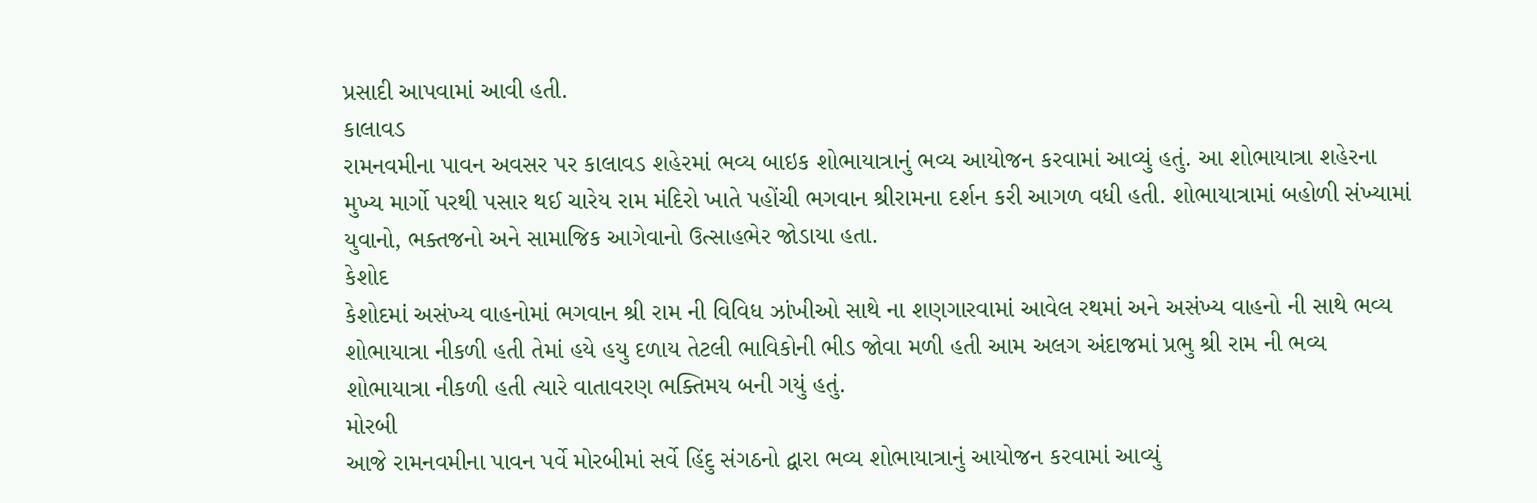પ્રસાદી આપવામાં આવી હતી.
કાલાવડ
રામનવમીના પાવન અવસર પર કાલાવડ શહેરમાં ભવ્ય બાઇક શોભાયાત્રાનું ભવ્ય આયોજન કરવામાં આવ્યું હતું. આ શોભાયાત્રા શહેરના મુખ્ય માર્ગો પરથી પસાર થઈ ચારેય રામ મંદિરો ખાતે પહોંચી ભગવાન શ્રીરામના દર્શન કરી આગળ વધી હતી. શોભાયાત્રામાં બહોળી સંખ્યામાં યુવાનો, ભક્તજનો અને સામાજિક આગેવાનો ઉત્સાહભેર જોડાયા હતા.
કેશોદ
કેશોદમાં અસંખ્ય વાહનોમાં ભગવાન શ્રી રામ ની વિવિધ ઝાંખીઓ સાથે ના શણગારવામાં આવેલ રથમાં અને અસંખ્ય વાહનો ની સાથે ભવ્ય શોભાયાત્રા નીકળી હતી તેમાં હયે હયુ દળાય તેટલી ભાવિકોની ભીડ જોવા મળી હતી આમ અલગ અંદાજમાં પ્રભુ શ્રી રામ ની ભવ્ય શોભાયાત્રા નીકળી હતી ત્યારે વાતાવરણ ભક્તિમય બની ગયું હતું.
મોરબી
આજે રામનવમીના પાવન પર્વે મોરબીમાં સર્વે હિંદુ સંગઠનો દ્વારા ભવ્ય શોભાયાત્રાનું આયોજન કરવામાં આવ્યું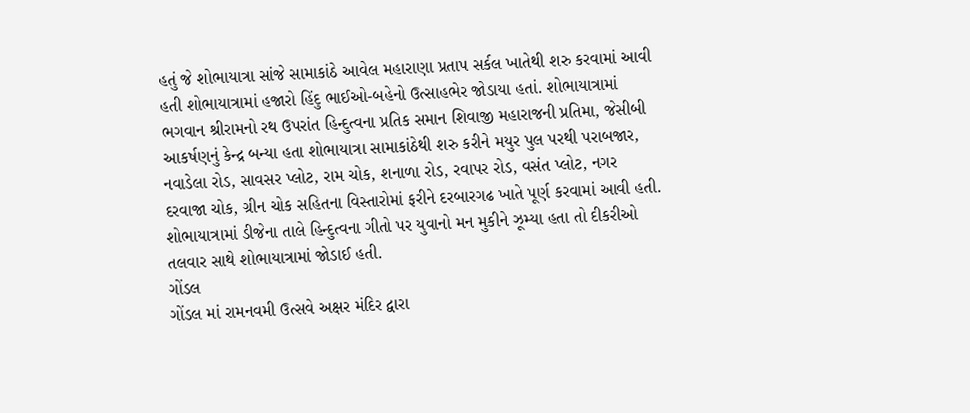હતું જે શોભાયાત્રા સાંજે સામાકાંઠે આવેલ મહારાણા પ્રતાપ સર્કલ ખાતેથી શરુ કરવામાં આવી હતી શોભાયાત્રામાં હજારો હિંદુ ભાઈઓ-બહેનો ઉત્સાહભેર જોડાયા હતાં. શોભાયાત્રામાં ભગવાન શ્રીરામનો રથ ઉપરાંત હિન્દુત્વના પ્રતિક સમાન શિવાજી મહારાજની પ્રતિમા, જેસીબી આકર્ષણનું કેન્દ્ર બન્યા હતા શોભાયાત્રા સામાકાંઠેથી શરુ કરીને મયુર પુલ પરથી પરાબજાર, નવાડેલા રોડ, સાવસર પ્લોટ, રામ ચોક, શનાળા રોડ, રવાપર રોડ, વસંત પ્લોટ, નગર દરવાજા ચોક, ગ્રીન ચોક સહિતના વિસ્તારોમાં ફરીને દરબારગઢ ખાતે પૂર્ણ કરવામાં આવી હતી. શોભાયાત્રામાં ડીજેના તાલે હિન્દુત્વના ગીતો પર યુવાનો મન મુકીને ઝૂમ્યા હતા તો દીકરીઓ તલવાર સાથે શોભાયાત્રામાં જોડાઈ હતી.
ગોંડલ
ગોંડલ માં રામનવમી ઉત્સવે અક્ષર મંદિર દ્વારા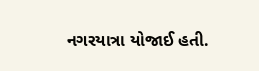નગરયાત્રા યોજાઈ હતી.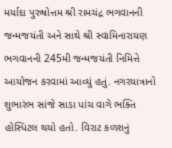મર્યાદા પુરુષોત્તમ શ્રી રામચંદ્ર ભગવાનની જન્મજયંતી અને સાથે શ્રી સ્વામિનારાયણ ભગવાનની 245મી જન્મજયંતી નિમિત્તે આયોજન કરવામાં આવ્યું હતું. નગરયાત્રાનો શુભારંભ સાંજે સાડા પાંચ વાગે ભક્તિ હોસ્પિટલ થયો હતો. વિરાટ કળશનું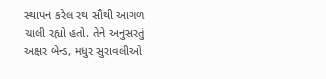સ્થાપન કરેલ રથ સૌથી આગળ ચાલી રહ્યો હતો. તેને અનુસરતું અક્ષર બેન્ડ, મધુર સુરાવલીઓ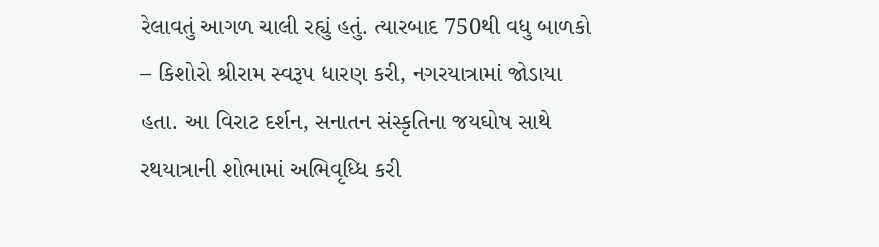રેલાવતું આગળ ચાલી રહ્યું હતું. ત્યારબાદ 750થી વધુ બાળકો – કિશોરો શ્રીરામ સ્વરૂપ ધારણ કરી, નગરયાત્રામાં જોડાયા હતા. આ વિરાટ દર્શન, સનાતન સંસ્કૃતિના જયઘોષ સાથે રથયાત્રાની શોભામાં અભિવૃધ્ધિ કરી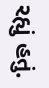રહ્યું હતું.